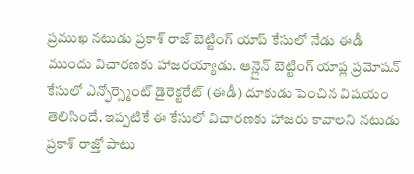ప్రముఖ నటుడు ప్రకాశ్ రాజ్ బెట్టింగ్ యాప్ కేసులో నేడు ఈడీ ముందు విచారణకు హాజరయ్యాడు. ఆన్లైన్ బెట్టింగ్ యాప్ల ప్రమోషన్ కేసులో ఎన్ఫోర్స్మెంట్ డైరెక్టరేట్ (ఈడీ) దూకుడు పెంచిన విషయం తెలిసిందే. ఇప్పటికే ఈ కేసులో విచారణకు హాజరు కావాలని నటుడు ప్రకాశ్ రాజ్తో పాటు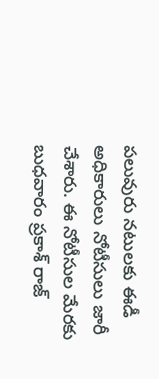పలువురు నటులకు ఈడీ అధికారులు నోటీసులు జారీ చేశారు. ఈ నోటీసుల మేరకు బుధవారం ప్రకాశ్ రాజ్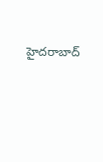హైదరాబాద్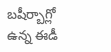బషీర్బాగ్లో ఉన్న ఈడీ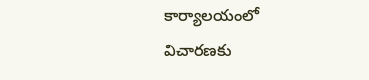కార్యాలయంలో విచారణకు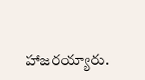హాజరయ్యారు.